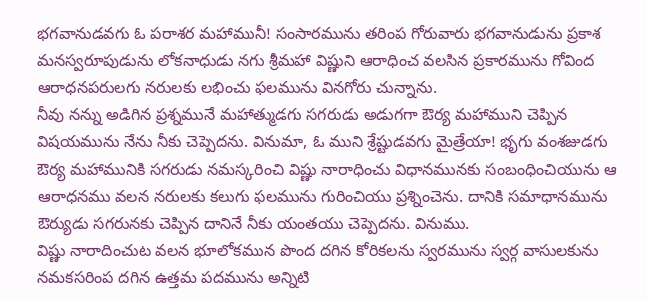భగవానుడవగు ఓ పరాశర మహామునీ! సంసారమును తరింప గోరువారు భగవానుడును ప్రకాశ మనస్వరూపుడును లోకనాధుడు నగు శ్రీమహా విష్ణుని ఆరాధించ వలసిన ప్రకారమును గోవింద ఆరాధనపరులగు నరులకు లభించు ఫలమును వినగోరు చున్నాను.
నీవు నన్ను అడిగిన ప్రశ్నమునే మహాత్ముడగు సగరుడు అడుగగా ఔర్య మహాముని చెప్పిన విషయమును నేను నీకు చెప్పెదను. వినుమా, ఓ ముని శ్రేష్టుడవగు మైత్రేయా! భృగు వంశజుడగు ఔర్య మహామునికి సగరుడు నమస్కరించి విష్ణు నారాధించు విధానమునకు సంబంధించియును ఆ ఆరాధనము వలన నరులకు కలుగు ఫలమును గురించియు ప్రశ్నించెను. దానికి సమాధానమును ఔర్యుడు సగరునకు చెప్పిన దానినే నీకు యంతయు చెప్పెదను. వినుము.
విష్ణు నారాదించుట వలన భూలోకమున పొంద దగిన కోరికలను స్వరమును స్వర్గ వాసులకును నమకసరింప దగిన ఉత్తమ పదమును అన్నిటి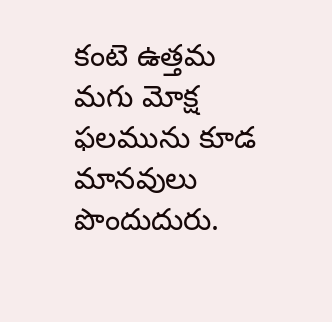కంటె ఉత్తమ మగు మోక్ష ఫలమును కూడ మానవులు పొందుదురు.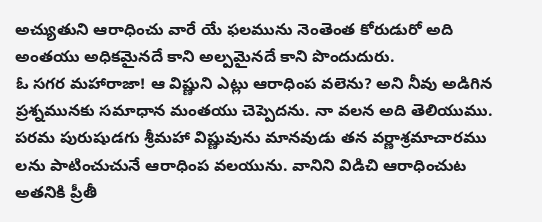అచ్యుతుని ఆరాధించు వారే యే ఫలమును నెంతెంత కోరుడురో అది అంతయు అధికమైనదే కాని అల్పమైనదే కాని పొందుదురు.
ఓ సగర మహారాజా! ఆ విష్ణుని ఎట్లు ఆరాధింప వలెను? అని నీవు అడిగిన ప్రశ్నమునకు సమాధాన మంతయు చెప్పెదను. నా వలన అది తెలియుము. పరమ పురుషుడగు శ్రీమహా విష్ణువును మానవుడు తన వర్ణాశ్రమాచారము లను పాటించుచునే ఆరాధింప వలయును. వానిని విడిచి ఆరాధించుట అతనికి ప్రీతీ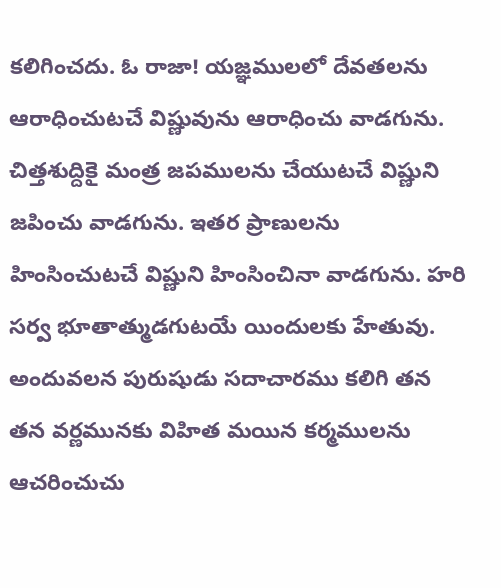కలిగించదు. ఓ రాజా! యజ్ఞములలో దేవతలను ఆరాధించుటచే విష్ణువును ఆరాధించు వాడగును. చిత్తశుద్దికై మంత్ర జపములను చేయుటచే విష్ణుని జపించు వాడగును. ఇతర ప్రాణులను హింసించుటచే విష్ణుని హింసించినా వాడగును. హరి సర్వ భూతాత్ముడగుటయే యిందులకు హేతువు. అందువలన పురుషుడు సదాచారము కలిగి తన తన వర్ణమునకు విహిత మయిన కర్మములను ఆచరించుచు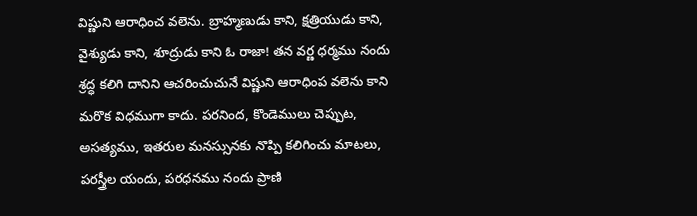విష్ణుని ఆరాధించ వలెను. బ్రాహ్మణుడు కాని, క్షత్రియుడు కాని, వైశ్యుడు కాని, శూద్రుడు కాని ఓ రాజా! తన వర్ణ ధర్మము నందు శ్రద్ధ కలిగి దానిని ఆచరించుచునే విష్ణుని ఆరాధింప వలెను కాని మరొక విధముగా కాదు. పరనింద, కొండెములు చెప్పుట, అసత్యము, ఇతరుల మనస్సునకు నొప్పి కలిగించు మాటలు, పరస్త్రీల యందు, పరధనము నందు ప్రాణి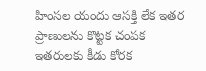హింసల యందు ఆసక్తి లేక ఇతర ప్రాణులను కొట్టక చంపక ఇతరులకు కీడు కోరక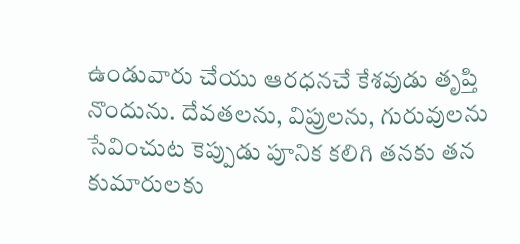ఉండువారు చేయు ఆరధనచే కేశవుడు తృప్తి నొందును. దేవతలను, విప్రులను, గురువులను సేవించుట కెప్పుడు పూనిక కలిగి తనకు తన కుమారులకు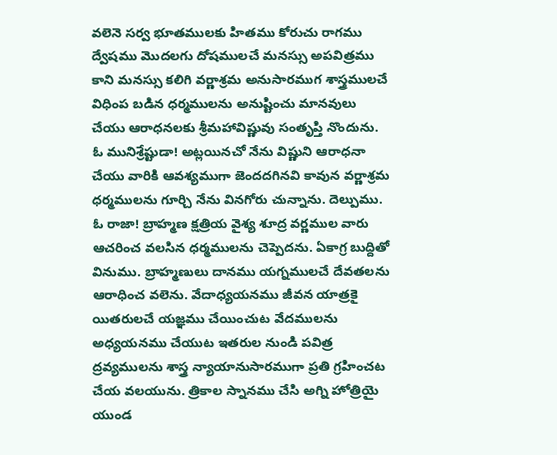వలెనె సర్వ భూతములకు హితము కోరుచు రాగము ద్వేషము మొదలగు దోషములచే మనస్సు అపవిత్రము కాని మనస్సు కలిగి వర్ణాశ్రమ అనుసారముగ శాస్త్రములచే విధింప బడిన ధర్మములను అనుష్టించు మానవులు చేయు ఆరాధనలకు శ్రీమహావిష్ణువు సంతృప్తి నొందును.
ఓ మునిశ్రేష్టుడా! అట్లయినచో నేను విష్ణుని ఆరాధనా చేయు వారికి ఆవశ్యముగా జెందదగినవి కావున వర్ణాశ్రమ ధర్మములను గూర్చి నేను వినగోరు చున్నాను. దెల్పుము.
ఓ రాజా! బ్రాహ్మణ క్షత్రియ వైశ్య శూద్ర వర్ణముల వారు ఆచరించ వలసిన ధర్మములను చెప్పెదను. ఏకాగ్ర బుద్దితో వినుము. బ్రాహ్మణులు దానము యగ్నములచే దేవతలను ఆరాధించ వలెను. వేదాధ్యయనము జీవన యాత్రకై యితరులచే యజ్ఞము చేయించుట వేదములను అధ్యయనము చేయుట ఇతరుల నుండి పవిత్ర ద్రవ్యములను శాస్త్ర న్యాయానుసారముగా ప్రతి గ్రహించట చేయ వలయును. త్రికాల స్నానము చేసి అగ్ని హోత్రియై యుండ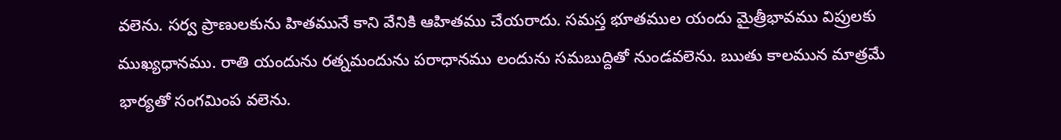వలెను. సర్వ ప్రాణులకును హితమునే కాని వేనికి ఆహితము చేయరాదు. సమస్త భూతముల యందు మైత్రీభావము విప్రులకు ముఖ్యధానము. రాతి యందును రత్నమందును పరాధానము లందును సమబుద్దితో నుండవలెను. ఋతు కాలమున మాత్రమే భార్యతో సంగమింప వలెను.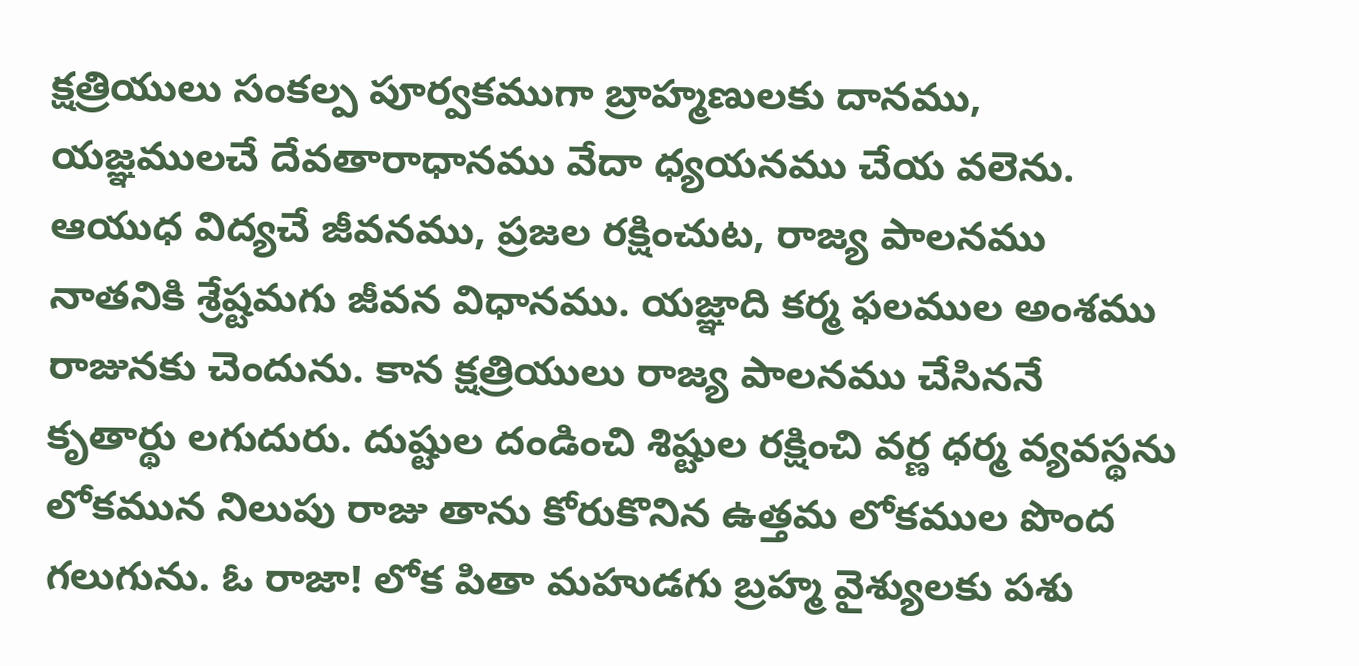క్షత్రియులు సంకల్ప పూర్వకముగా బ్రాహ్మణులకు దానము, యజ్ఞములచే దేవతారాధానము వేదా ధ్యయనము చేయ వలెను. ఆయుధ విద్యచే జీవనము, ప్రజల రక్షించుట, రాజ్య పాలనము నాతనికి శ్రేష్టమగు జీవన విధానము. యజ్ఞాది కర్మ ఫలముల అంశము రాజునకు చెందును. కాన క్షత్రియులు రాజ్య పాలనము చేసిననే కృతార్థు లగుదురు. దుష్టుల దండించి శిష్టుల రక్షించి వర్ణ ధర్మ వ్యవస్థను లోకమున నిలుపు రాజు తాను కోరుకొనిన ఉత్తమ లోకముల పొంద గలుగును. ఓ రాజా! లోక పితా మహుడగు బ్రహ్మ వైశ్యులకు పశు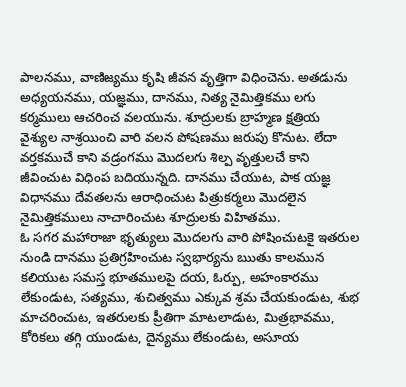పాలనము, వాణిజ్యము కృషి జీవన వృత్తిగా విధించెను. అతడును అధ్యయనము, యజ్ఞము, దానము, నిత్య నైమిత్తికము లగు కర్మములు ఆచరించ వలయును. శూద్రులకు బ్రాహ్మణ క్షత్రియ వైశ్యుల నాశ్రయించి వారి వలన పోషణము జరుపు కొనుట. లేదా వర్తకముచే కాని వడ్రంగము మొదలగు శిల్ప వృత్తులచే కాని జీవించుట విధింప బదియున్నది. దానము చేయుట, పాక యజ్ఞ విధానము దేవతలను ఆరాధించుట పిత్రుకర్మలు మొదలైన నైమిత్తికములు నాచారించుట శూద్రులకు విహితము.
ఓ సగర మహారాజా భృత్యులు మొదలగు వారి పోషించుటకై ఇతరుల నుండి దానము ప్రతిగ్రహించుట స్వభార్యను ఋతు కాలమున కలియుట సమస్త భూతములపై దయ, ఓర్పు, అహంకారము లేకుండుట, సత్యము, శుచిత్వము ఎక్కువ శ్రమ చేయకుండుట, శుభ మాచరించుట, ఇతరులకు ప్రీతిగా మాటలాడుట, మిత్రభావము, కోరికలు తగ్గి యుండుట, దైన్యము లేకుండుట, అసూయ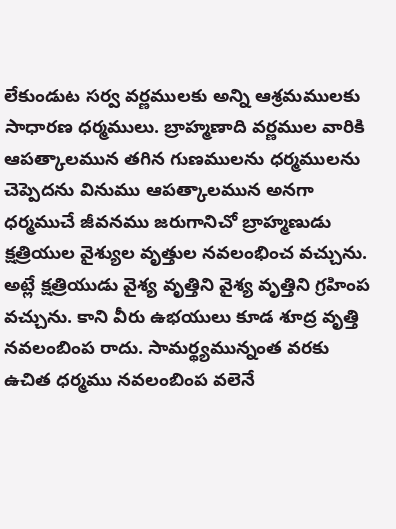లేకుండుట సర్వ వర్ణములకు అన్ని ఆశ్రమములకు సాధారణ ధర్మములు. బ్రాహ్మణాది వర్ణముల వారికి ఆపత్కాలమున తగిన గుణములను ధర్మములను చెప్పెదను వినుము ఆపత్కాలమున అనగా ధర్మముచే జీవనము జరుగానిచో బ్రాహ్మణుడు క్షత్రియుల వైశ్యుల వృత్తుల నవలంభించ వచ్చును. అట్లే క్షత్రియుడు వైశ్య వృత్తిని వైశ్య వృత్తిని గ్రహింప వచ్చును. కాని వీరు ఉభయులు కూడ శూద్ర వృత్తి నవలంబింప రాదు. సామర్థ్యమున్నంత వరకు ఉచిత ధర్మము నవలంబింప వలెనే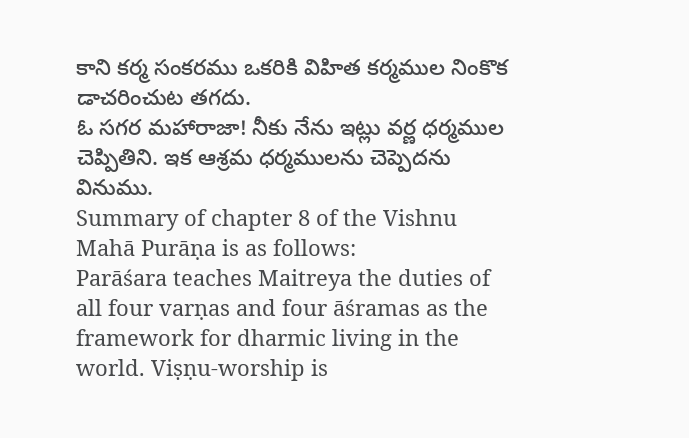కాని కర్మ సంకరము ఒకరికి విహిత కర్మముల నింకొక డాచరించుట తగదు.
ఓ సగర మహారాజా! నీకు నేను ఇట్లు వర్ణ ధర్మముల చెప్పితిని. ఇక ఆశ్రమ ధర్మములను చెప్పెదను వినుము.
Summary of chapter 8 of the Vishnu Mahā Purāṇa is as follows:
Parāśara teaches Maitreya the duties of all four varṇas and four āśramas as the framework for dharmic living in the world. Viṣṇu-worship is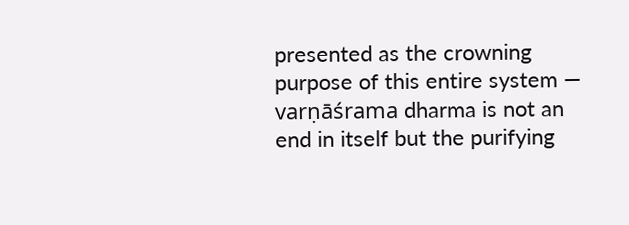presented as the crowning purpose of this entire system — varṇāśrama dharma is not an end in itself but the purifying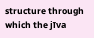structure through which the jīva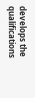develops the qualifications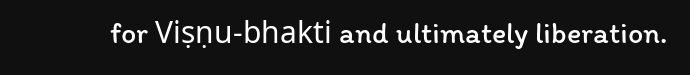for Viṣṇu-bhakti and ultimately liberation.